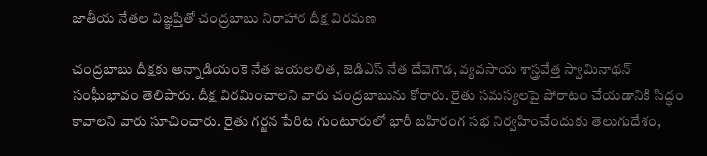జాతీయ నేతల విజ్ఞప్తితో చంద్రబాబు నిరాహార దీక్ష విరమణ

చంద్రబాబు దీక్షకు అన్నాడియంకె నేత జయలలిత, జెడిఎస్ నేత దేవెగౌడ, వ్యవసాయ శాస్త్రవేత్త స్వామినాథన్ సంఘీభావం తెలిపారు. దీక్ష విరమించాలని వారు చంద్రబాబును కోరారు. రైతు సమస్యలపై పోరాటం చేయడానికి సిద్ధం కావాలని వారు సూచించారు. రైతు గర్జన పేరిట గుంటూరులో భారీ బహిరంగ సభ నిర్వహించేందుకు తెలుగుదేశం,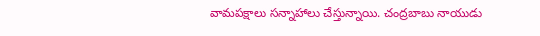వామపక్షాలు సన్నాహాలు చేస్తున్నాయి. చంద్రబాబు నాయుడు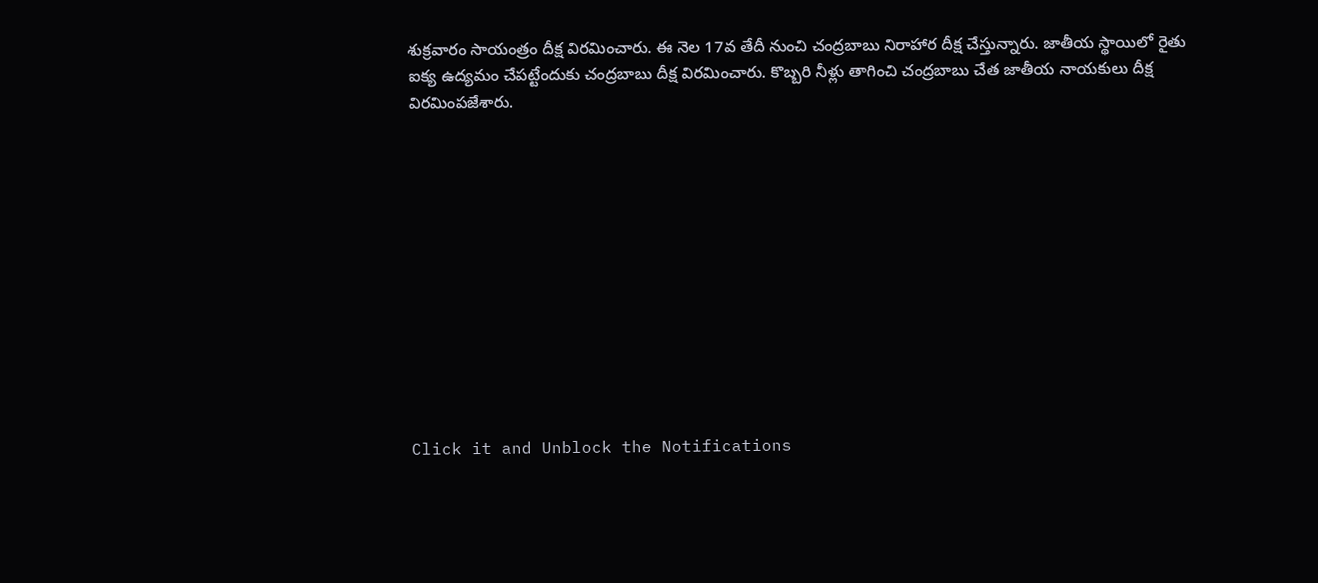శుక్రవారం సాయంత్రం దీక్ష విరమించారు. ఈ నెల 17వ తేదీ నుంచి చంద్రబాబు నిరాహార దీక్ష చేస్తున్నారు. జాతీయ స్థాయిలో రైతు ఐక్య ఉద్యమం చేపట్టేందుకు చంద్రబాబు దీక్ష విరమించారు. కొబ్బరి నీళ్లు తాగించి చంద్రబాబు చేత జాతీయ నాయకులు దీక్ష విరమింపజేశారు.












Click it and Unblock the Notifications